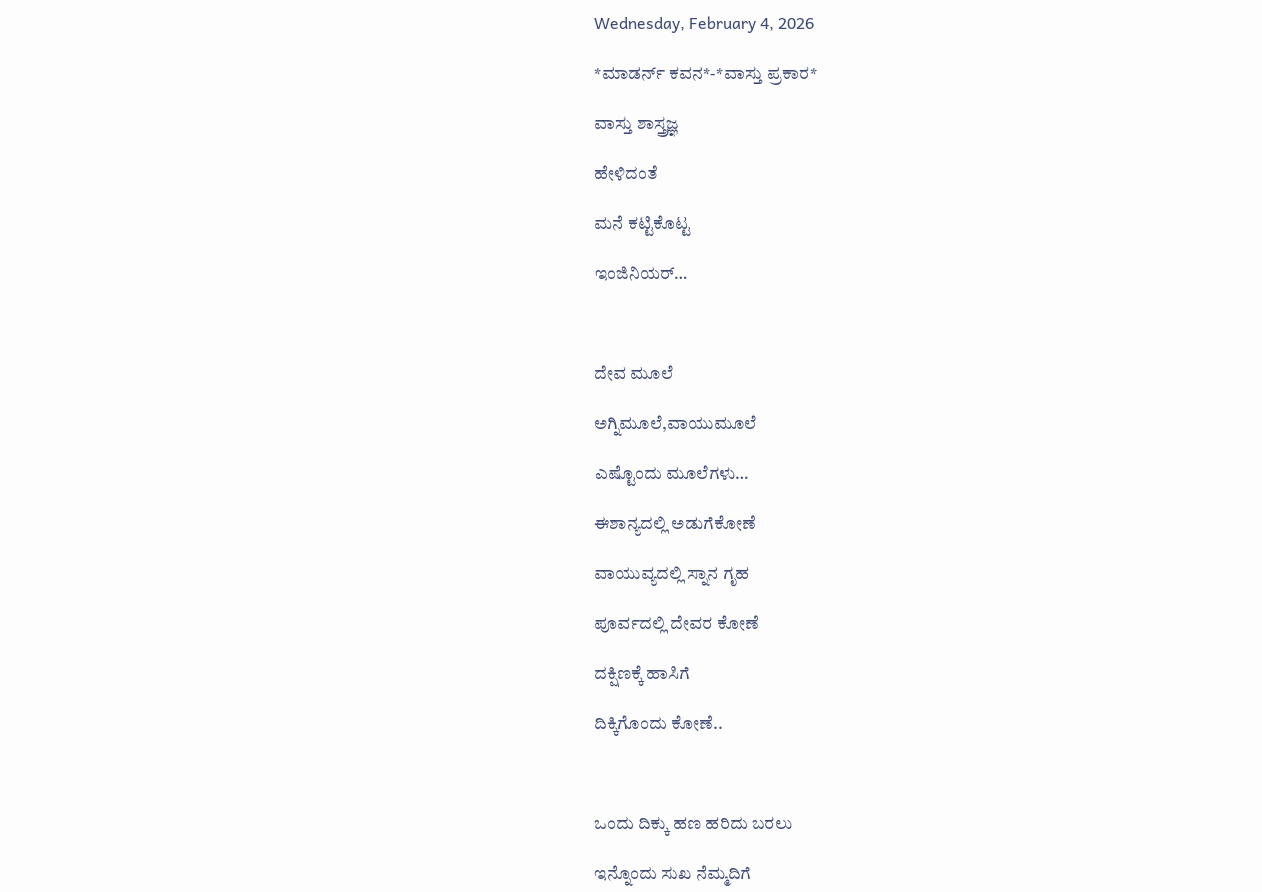Wednesday, February 4, 2026

*ಮಾಡರ್ನ್ ಕವನ*-*ವಾಸ್ತು ಪ್ರಕಾರ*

ವಾಸ್ತು ಶಾಸ್ತ್ರಜ್ಞ

ಹೇಳಿದಂತೆ

ಮನೆ ಕಟ್ಟಿಕೊಟ್ಟ

ಇಂಜಿನಿಯರ್…



ದೇವ ಮೂಲೆ

ಅಗ್ನಿಮೂಲೆ,ವಾಯುಮೂಲೆ

ಎಷ್ಟೊಂದು ಮೂಲೆಗಳು…

ಈಶಾನ್ಯದಲ್ಲಿ ಅಡುಗೆಕೋಣೆ

ವಾಯುವ್ಯದಲ್ಲಿ ಸ್ನಾನ ಗೃಹ

ಪೂರ್ವದಲ್ಲಿ ದೇವರ ಕೋಣೆ

ದಕ್ಷಿಣಕ್ಕೆ ಹಾಸಿಗೆ

ದಿಕ್ಕಿಗೊಂದು ಕೋಣೆ..



ಒಂದು ದಿಕ್ಕು ಹಣ ಹರಿದು ಬರಲು

ಇನ್ನೊಂದು ಸುಖ ನೆಮ್ಮದಿಗೆ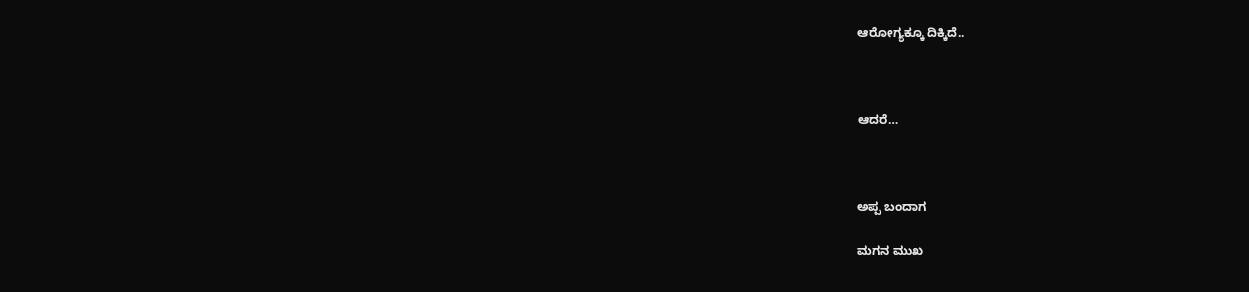ಆರೋಗ್ಯಕ್ಕೂ ದಿಕ್ಕಿದೆ..



ಆದರೆ…



ಅಪ್ಪ ಬಂದಾಗ

ಮಗನ ಮುಖ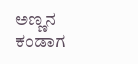ಅಣ್ಣನ ಕಂಡಾಗ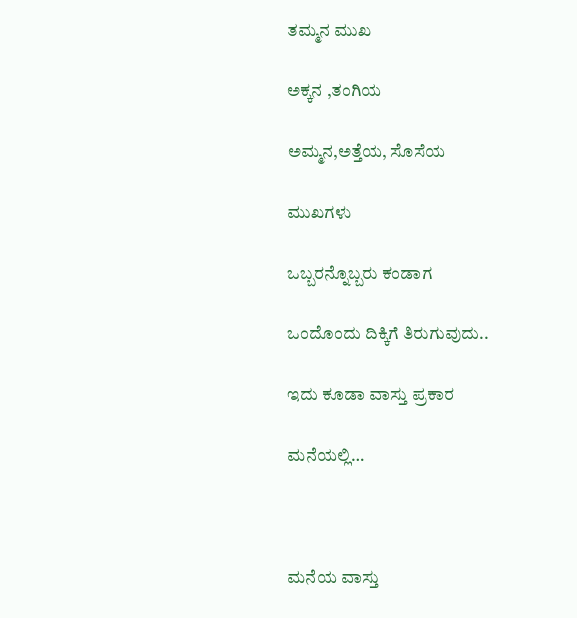ತಮ್ಮನ ಮುಖ

ಅಕ್ಕನ ,ತಂಗಿಯ

ಅಮ್ಮನ,ಅತ್ತೆಯ, ಸೊಸೆಯ

ಮುಖಗಳು

ಒಬ್ಬರನ್ನೊಬ್ಬರು ಕಂಡಾಗ

ಒಂದೊಂದು ದಿಕ್ಕಿಗೆ ತಿರುಗುವುದು..

ಇದು ಕೂಡಾ ವಾಸ್ತು ಪ್ರಕಾರ

ಮನೆಯಲ್ಲಿ…



ಮನೆಯ ವಾಸ್ತು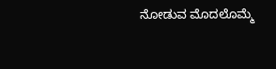ನೋಡುವ ಮೊದಲೊಮ್ಮೆ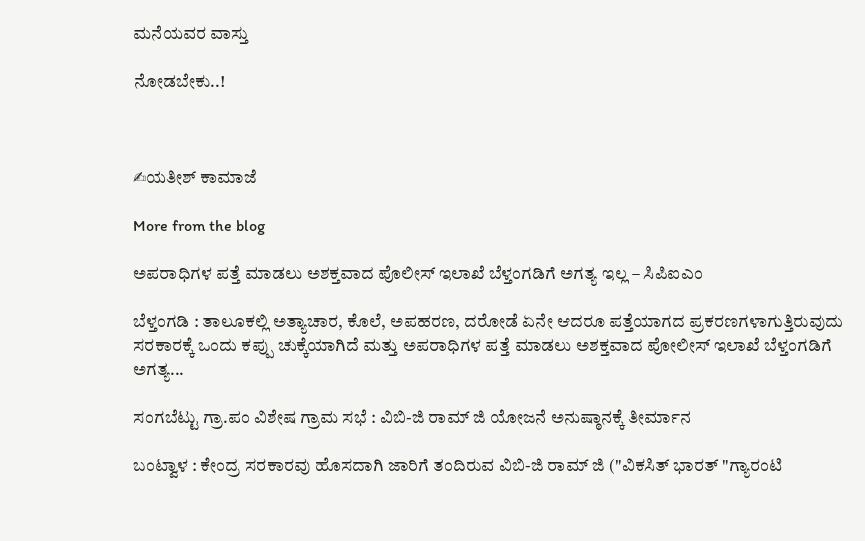ಮನೆಯವರ ವಾಸ್ತು

ನೋಡಬೇಕು..!



✍ಯತೀಶ್ ಕಾಮಾಜೆ

More from the blog

ಅಪರಾಧಿಗಳ ಪತ್ತೆ ಮಾಡಲು ಅಶಕ್ತವಾದ ಪೊಲೀಸ್ ಇಲಾಖೆ ಬೆಳ್ತಂಗಡಿಗೆ ಅಗತ್ಯ ಇಲ್ಲ – ಸಿಪಿಐಎಂ

ಬೆಳ್ತಂಗಡಿ : ತಾಲೂಕಲ್ಲಿ ಅತ್ಯಾಚಾರ, ಕೊಲೆ, ಅಪಹರಣ, ದರೋಡೆ ಏನೇ ಆದರೂ ಪತ್ತೆಯಾಗದ ಪ್ರಕರಣಗಳಾಗುತ್ತಿರುವುದು ಸರಕಾರಕ್ಕೆ ಒಂದು ಕಪ್ಪು ಚುಕ್ಕೆಯಾಗಿದೆ ಮತ್ತು ಅಪರಾಧಿಗಳ ಪತ್ತೆ ಮಾಡಲು ಅಶಕ್ತವಾದ ಪೋಲೀಸ್ ಇಲಾಖೆ ಬೆಳ್ತಂಗಡಿಗೆ ಅಗತ್ಯ...

ಸಂಗಬೆಟ್ಟು ಗ್ರಾ.ಪಂ ವಿಶೇಷ ಗ್ರಾಮ ಸಭೆ : ವಿಬಿ-ಜಿ ರಾಮ್ ಜಿ ಯೋಜನೆ ಅನುಷ್ಠಾನಕ್ಕೆ ತೀರ್ಮಾನ

ಬಂಟ್ವಾಳ : ಕೇಂದ್ರ ಸರಕಾರವು ಹೊಸದಾಗಿ ಜಾರಿಗೆ ತಂದಿರುವ ವಿಬಿ-ಜಿ ರಾಮ್ ಜಿ ("ವಿಕಸಿತ್ ಭಾರತ್ "ಗ್ಯಾರಂಟಿ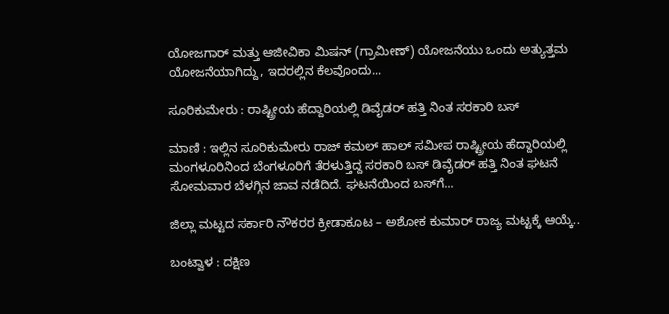ಯೋಜಗಾರ್ ಮತ್ತು ಆಜೀವಿಕಾ ಮಿಷನ್ (ಗ್ರಾಮೀಣ್) ಯೋಜನೆಯು ಒಂದು ಅತ್ಯುತ್ತಮ ಯೋಜನೆಯಾಗಿದ್ದು, ಇದರಲ್ಲಿನ ಕೆಲವೊಂದು...

ಸೂರಿಕುಮೇರು : ರಾಷ್ಟ್ರೀಯ ಹೆದ್ದಾರಿಯಲ್ಲಿ ಡಿವೈಡರ್ ಹತ್ತಿ ನಿಂತ ಸರಕಾರಿ ಬಸ್

ಮಾಣಿ : ಇಲ್ಲಿನ ಸೂರಿಕುಮೇರು ರಾಜ್ ಕಮಲ್ ಹಾಲ್ ಸಮೀಪ ರಾಷ್ಟ್ರೀಯ ಹೆದ್ದಾರಿಯಲ್ಲಿ ಮಂಗಳೂರಿನಿಂದ ಬೆಂಗಳೂರಿಗೆ ತೆರಳುತ್ತಿದ್ದ ಸರಕಾರಿ ಬಸ್ ಡಿವೈಡರ್ ಹತ್ತಿ ನಿಂತ ಘಟನೆ ಸೋಮವಾರ ಬೆಳಗ್ಗಿನ ಜಾವ ನಡೆದಿದೆ. ಘಟನೆಯಿಂದ ಬಸ್‌ಗೆ...

ಜಿಲ್ಲಾ ಮಟ್ಟದ ಸರ್ಕಾರಿ ನೌಕರರ ಕ್ರೀಡಾಕೂಟ – ಅಶೋಕ ಕುಮಾರ್ ರಾಜ್ಯ ಮಟ್ಟಕ್ಕೆ ಆಯ್ಕೆ..

ಬಂಟ್ವಾಳ : ದಕ್ಷಿಣ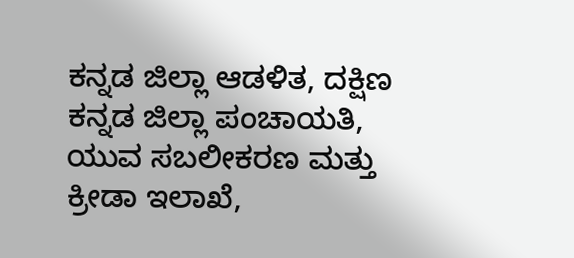ಕನ್ನಡ ಜಿಲ್ಲಾ ಆಡಳಿತ, ದಕ್ಷಿಣ ಕನ್ನಡ ಜಿಲ್ಲಾ ಪಂಚಾಯತಿ, ಯುವ ಸಬಲೀಕರಣ ಮತ್ತು ಕ್ರೀಡಾ ಇಲಾಖೆ,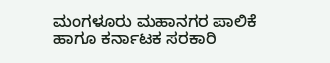ಮಂಗಳೂರು ಮಹಾನಗರ ಪಾಲಿಕೆ ಹಾಗೂ ಕರ್ನಾಟಕ ಸರಕಾರಿ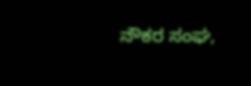ನೌಕರ ಸಂಘ,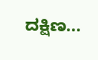ದಕ್ಷಿಣ...